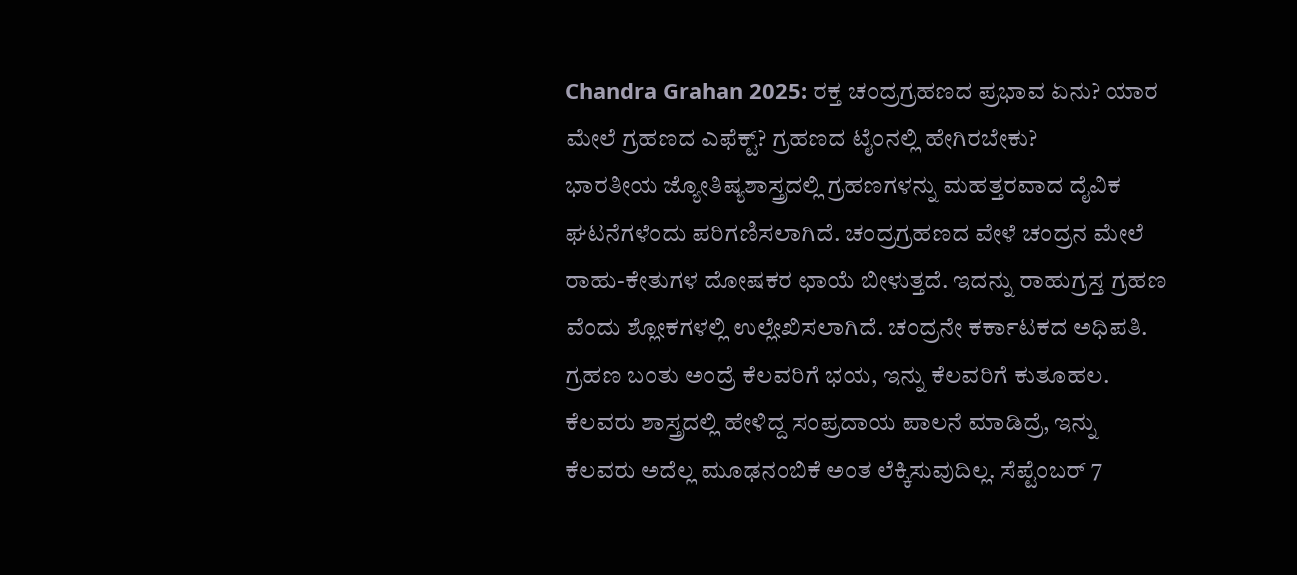Chandra Grahan 2025: ರಕ್ತ ಚಂದ್ರಗ್ರಹಣದ ಪ್ರಭಾವ ಏನು? ಯಾರ ಮೇಲೆ ಗ್ರಹಣದ ಎಫೆಕ್ಟ್? ಗ್ರಹಣದ ಟೈಂನಲ್ಲಿ ಹೇಗಿರಬೇಕು?
ಭಾರತೀಯ ಜ್ಯೋತಿಷ್ಯಶಾಸ್ತ್ರದಲ್ಲಿ ಗ್ರಹಣಗಳನ್ನು ಮಹತ್ತರವಾದ ದೈವಿಕ ಘಟನೆಗಳೆಂದು ಪರಿಗಣಿಸಲಾಗಿದೆ. ಚಂದ್ರಗ್ರಹಣದ ವೇಳೆ ಚಂದ್ರನ ಮೇಲೆ ರಾಹು-ಕೇತುಗಳ ದೋಷಕರ ಛಾಯೆ ಬೀಳುತ್ತದೆ. ಇದನ್ನು ರಾಹುಗ್ರಸ್ತ ಗ್ರಹಣ ವೆಂದು ಶ್ಲೋಕಗಳಲ್ಲಿ ಉಲ್ಲೇಖಿಸಲಾಗಿದೆ. ಚಂದ್ರನೇ ಕರ್ಕಾಟಕದ ಅಧಿಪತಿ.
ಗ್ರಹಣ ಬಂತು ಅಂದ್ರೆ ಕೆಲವರಿಗೆ ಭಯ, ಇನ್ನು ಕೆಲವರಿಗೆ ಕುತೂಹಲ. ಕೆಲವರು ಶಾಸ್ತ್ರದಲ್ಲಿ ಹೇಳಿದ್ದ ಸಂಪ್ರದಾಯ ಪಾಲನೆ ಮಾಡಿದ್ರೆ, ಇನ್ನು ಕೆಲವರು ಅದೆಲ್ಲ ಮೂಢನಂಬಿಕೆ ಅಂತ ಲೆಕ್ಕಿಸುವುದಿಲ್ಲ. ಸೆಪ್ಟೆಂಬರ್ 7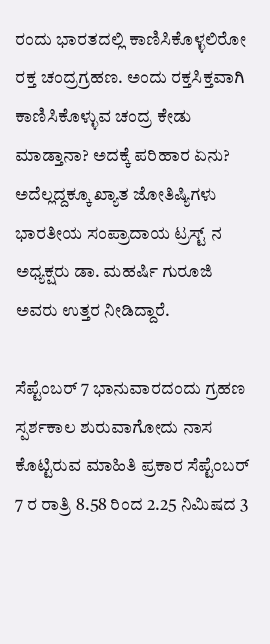ರಂದು ಭಾರತದಲ್ಲಿ ಕಾಣಿಸಿಕೊಳ್ಳಲಿರೋ ರಕ್ತ ಚಂದ್ರಗ್ರಹಣ. ಅಂದು ರಕ್ತಸಿಕ್ತವಾಗಿ ಕಾಣಿಸಿಕೊಳ್ಳುವ ಚಂದ್ರ ಕೇಡು ಮಾಡ್ತಾನಾ? ಅದಕ್ಕೆ ಪರಿಹಾರ ಏನು? ಅದೆಲ್ಲದ್ದಕ್ಕೂ ಖ್ಯಾತ ಜೋತಿಷ್ಯಿಗಳು ಭಾರತೀಯ ಸಂಪ್ರಾದಾಯ ಟ್ರಸ್ಟ್ ನ ಅಧ್ಯಕ್ಷರು ಡಾ. ಮಹರ್ಷಿ ಗುರೂಜಿ ಅವರು ಉತ್ತರ ನೀಡಿದ್ದಾರೆ.

ಸೆಪ್ಟೆಂಬರ್ 7 ಭಾನುವಾರದಂದು ಗ್ರಹಣ ಸ್ಪರ್ಶಕಾಲ ಶುರುವಾಗೋದು ನಾಸ ಕೊಟ್ಟಿರುವ ಮಾಹಿತಿ ಪ್ರಕಾರ ಸೆಪ್ಟೆಂಬರ್ 7 ರ ರಾತ್ರಿ 8.58 ರಿಂದ 2.25 ನಿಮಿಷದ 3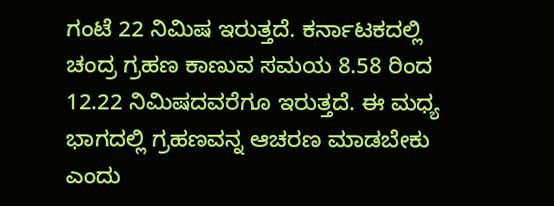ಗಂಟೆ 22 ನಿಮಿಷ ಇರುತ್ತದೆ. ಕರ್ನಾಟಕದಲ್ಲಿ ಚಂದ್ರ ಗ್ರಹಣ ಕಾಣುವ ಸಮಯ 8.58 ರಿಂದ 12.22 ನಿಮಿಷದವರೆಗೂ ಇರುತ್ತದೆ. ಈ ಮಧ್ಯ ಭಾಗದಲ್ಲಿ ಗ್ರಹಣವನ್ನ ಆಚರಣ ಮಾಡಬೇಕು ಎಂದು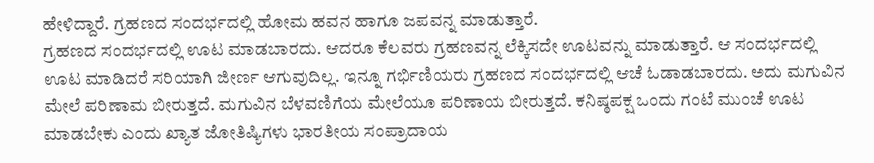ಹೇಳಿದ್ದಾರೆ. ಗ್ರಹಣದ ಸಂದರ್ಭದಲ್ಲಿ ಹೋಮ ಹವನ ಹಾಗೂ ಜಪವನ್ನ ಮಾಡುತ್ತಾರೆ.
ಗ್ರಹಣದ ಸಂದರ್ಭದಲ್ಲಿ ಊಟ ಮಾಡಬಾರದು. ಆದರೂ ಕೆಲವರು ಗ್ರಹಣವನ್ನ ಲೆಕ್ಕಿಸದೇ ಊಟವನ್ನು ಮಾಡುತ್ತಾರೆ. ಆ ಸಂದರ್ಭದಲ್ಲಿ ಊಟ ಮಾಡಿದರೆ ಸರಿಯಾಗಿ ಜೀರ್ಣ ಆಗುವುದಿಲ್ಲ. ಇನ್ನೂ ಗರ್ಭಿಣಿಯರು ಗ್ರಹಣದ ಸಂದರ್ಭದಲ್ಲಿ ಆಚೆ ಓಡಾಡಬಾರದು. ಅದು ಮಗುವಿನ ಮೇಲೆ ಪರಿಣಾಮ ಬೀರುತ್ತದೆ. ಮಗುವಿನ ಬೆಳವಣಿಗೆಯ ಮೇಲೆಯೂ ಪರಿಣಾಯ ಬೀರುತ್ತದೆ. ಕನಿಷ್ಠಪಕ್ಷ ಒಂದು ಗಂಟೆ ಮುಂಚೆ ಊಟ ಮಾಡಬೇಕು ಎಂದು ಖ್ಯಾತ ಜೋತಿಷ್ಯಿಗಳು ಭಾರತೀಯ ಸಂಪ್ರಾದಾಯ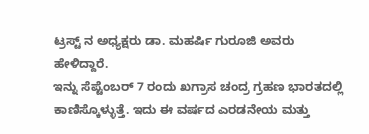ಟ್ರಸ್ಟ್ ನ ಅಧ್ಯಕ್ಷರು ಡಾ. ಮಹರ್ಷಿ ಗುರೂಜಿ ಅವರು ಹೇಳಿದ್ದಾರೆ.
ಇನ್ನು ಸೆಪ್ಟೆಂಬರ್ 7 ರಂದು ಖಗ್ರಾಸ ಚಂದ್ರ ಗ್ರಹಣ ಭಾರತದಲ್ಲಿ ಕಾಣಿಸ್ಕೊಳ್ಳುತ್ತೆ. ಇದು ಈ ವರ್ಷದ ಎರಡನೇಯ ಮತ್ತು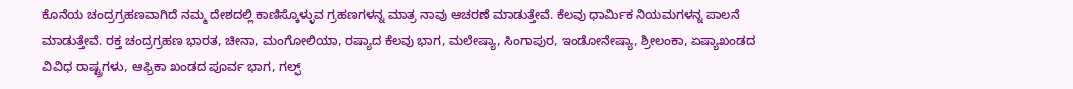ಕೊನೆಯ ಚಂದ್ರಗ್ರಹಣವಾಗಿದೆ ನಮ್ಮ ದೇಶದಲ್ಲಿ ಕಾಣಿಸ್ಕೊಳ್ಳುವ ಗ್ರಹಣಗಳನ್ನ ಮಾತ್ರ ನಾವು ಆಚರಣೆ ಮಾಡುತ್ತೇವೆ. ಕೆಲವು ಧಾರ್ಮಿಕ ನಿಯಮಗಳನ್ನ ಪಾಲನೆ ಮಾಡುತ್ತೇವೆ. ರಕ್ತ ಚಂದ್ರಗ್ರಹಣ ಭಾರತ, ಚೀನಾ, ಮಂಗೋಲಿಯಾ, ರಷ್ಯಾದ ಕೆಲವು ಭಾಗ, ಮಲೇಷ್ಯಾ, ಸಿಂಗಾಪುರ, ಇಂಡೋನೇಷ್ಯಾ, ಶ್ರೀಲಂಕಾ, ಏಷ್ಯಾಖಂಡದ ವಿವಿಧ ರಾಷ್ಟ್ರಗಳು, ಆಫ್ರಿಕಾ ಖಂಡದ ಪೂರ್ವ ಭಾಗ, ಗಲ್ಫ್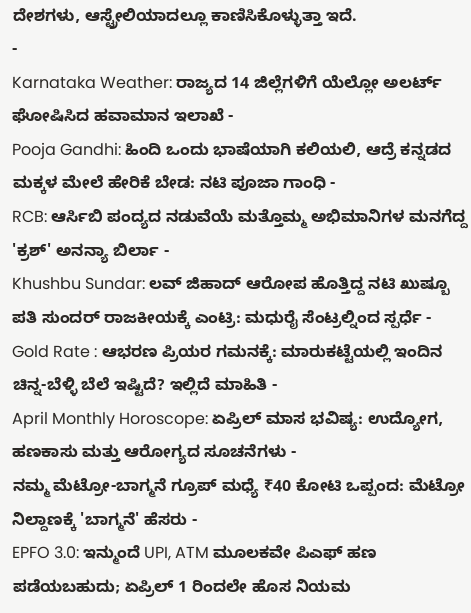ದೇಶಗಳು, ಆಸ್ಟ್ರೇಲಿಯಾದಲ್ಲೂ ಕಾಣಿಸಿಕೊಳ್ಳುತ್ತಾ ಇದೆ.
-
Karnataka Weather: ರಾಜ್ಯದ 14 ಜಿಲ್ಲೆಗಳಿಗೆ ಯೆಲ್ಲೋ ಅಲರ್ಟ್ ಘೋಷಿಸಿದ ಹವಾಮಾನ ಇಲಾಖೆ -
Pooja Gandhi: ಹಿಂದಿ ಒಂದು ಭಾಷೆಯಾಗಿ ಕಲಿಯಲಿ, ಆದ್ರೆ ಕನ್ನಡದ ಮಕ್ಕಳ ಮೇಲೆ ಹೇರಿಕೆ ಬೇಡ: ನಟಿ ಪೂಜಾ ಗಾಂಧಿ -
RCB: ಆರ್ಸಿಬಿ ಪಂದ್ಯದ ನಡುವೆಯೆ ಮತ್ತೊಮ್ಮ ಅಭಿಮಾನಿಗಳ ಮನಗೆದ್ದ 'ಕ್ರಶ್' ಅನನ್ಯಾ ಬಿರ್ಲಾ -
Khushbu Sundar: ಲವ್ ಜಿಹಾದ್ ಆರೋಪ ಹೊತ್ತಿದ್ದ ನಟಿ ಖುಷ್ಬೂ ಪತಿ ಸುಂದರ್ ರಾಜಕೀಯಕ್ಕೆ ಎಂಟ್ರಿ: ಮಧುರೈ ಸೆಂಟ್ರಲ್ನಿಂದ ಸ್ಪರ್ಧೆ -
Gold Rate : ಆಭರಣ ಪ್ರಿಯರ ಗಮನಕ್ಕೆ: ಮಾರುಕಟ್ಟೆಯಲ್ಲಿ ಇಂದಿನ ಚಿನ್ನ-ಬೆಳ್ಳಿ ಬೆಲೆ ಇಷ್ಟಿದೆ? ಇಲ್ಲಿದೆ ಮಾಹಿತಿ -
April Monthly Horoscope: ಏಪ್ರಿಲ್ ಮಾಸ ಭವಿಷ್ಯ: ಉದ್ಯೋಗ, ಹಣಕಾಸು ಮತ್ತು ಆರೋಗ್ಯದ ಸೂಚನೆಗಳು -
ನಮ್ಮ ಮೆಟ್ರೋ-ಬಾಗ್ಮನೆ ಗ್ರೂಪ್ ಮಧ್ಯೆ ₹40 ಕೋಟಿ ಒಪ್ಪಂದ: ಮೆಟ್ರೋ ನಿಲ್ದಾಣಕ್ಕೆ 'ಬಾಗ್ಮನೆ' ಹೆಸರು -
EPFO 3.0: ಇನ್ಮುಂದೆ UPI, ATM ಮೂಲಕವೇ ಪಿಎಫ್ ಹಣ ಪಡೆಯಬಹುದು; ಏಪ್ರಿಲ್ 1 ರಿಂದಲೇ ಹೊಸ ನಿಯಮ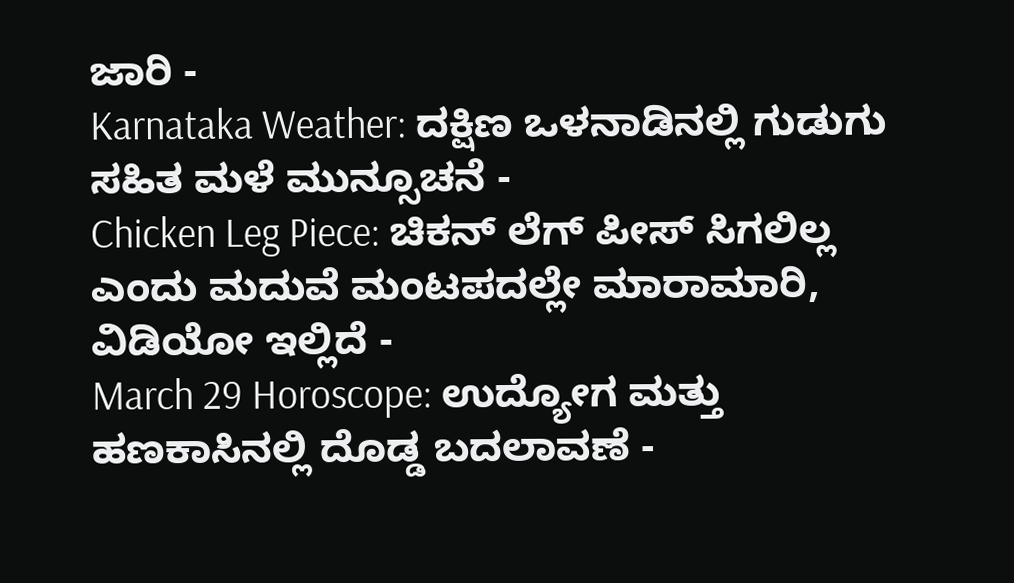ಜಾರಿ -
Karnataka Weather: ದಕ್ಷಿಣ ಒಳನಾಡಿನಲ್ಲಿ ಗುಡುಗು ಸಹಿತ ಮಳೆ ಮುನ್ಸೂಚನೆ -
Chicken Leg Piece: ಚಿಕನ್ ಲೆಗ್ ಪೀಸ್ ಸಿಗಲಿಲ್ಲ ಎಂದು ಮದುವೆ ಮಂಟಪದಲ್ಲೇ ಮಾರಾಮಾರಿ, ವಿಡಿಯೋ ಇಲ್ಲಿದೆ -
March 29 Horoscope: ಉದ್ಯೋಗ ಮತ್ತು ಹಣಕಾಸಿನಲ್ಲಿ ದೊಡ್ಡ ಬದಲಾವಣೆ -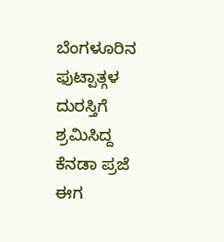ಬೆಂಗಳೂರಿನ ಫುಟ್ಪಾತ್ಗಳ ದುರಸ್ತಿಗೆ ಶ್ರಮಿಸಿದ್ದ ಕೆನಡಾ ಪ್ರಜೆ ಈಗ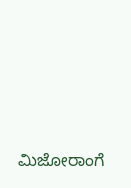ಮಿಜೋರಾಂಗೆ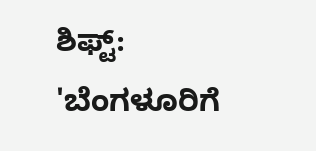ಶಿಫ್ಟ್: 'ಬೆಂಗಳೂರಿಗೆ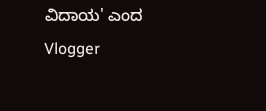ವಿದಾಯ' ಎಂದ Vlogger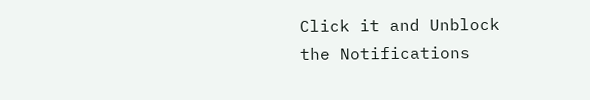Click it and Unblock the Notifications